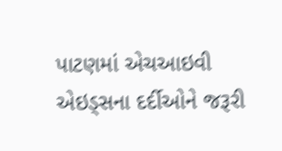પાટણમાં એચઆઇવી એઇડ્સના દર્દીઓને જરૂરી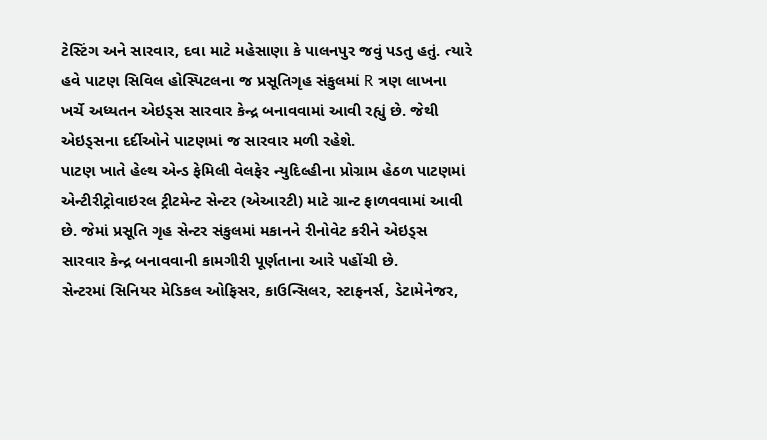ટેસ્ટિંગ અને સારવાર, દવા માટે મહેસાણા કે પાલનપુર જવું પડતુ હતું. ત્યારે હવે પાટણ સિવિલ હોસ્પિટલના જ પ્રસૂતિગૃહ સંકુલમાં R ત્રણ લાખના ખર્ચે અધ્યતન એઇડ્સ સારવાર કેન્દ્ર બનાવવામાં આવી રહ્યું છે. જેથી એઇડ્સના દર્દીઓને પાટણમાં જ સારવાર મળી રહેશે.
પાટણ ખાતે હેલ્થ એન્ડ ફેમિલી વેલફેર ન્યુદિલ્હીના પ્રોગ્રામ હેઠળ પાટણમાં એન્ટીરીટ્રોવાઇરલ ટ્રીટમેન્ટ સેન્ટર (એઆરટી) માટે ગ્રાન્ટ ફાળવવામાં આવી છે. જેમાં પ્રસૂતિ ગૃહ સેન્ટર સંકુલમાં મકાનને રીનોવેટ કરીને એઇડ્સ સારવાર કેન્દ્ર બનાવવાની કામગીરી પૂર્ણતાના આરે પહોંચી છે.
સેન્ટરમાં સિનિયર મેડિકલ ઓફિસર, કાઉન્સિલર, સ્ટાફનર્સ, ડેટામેનેજર,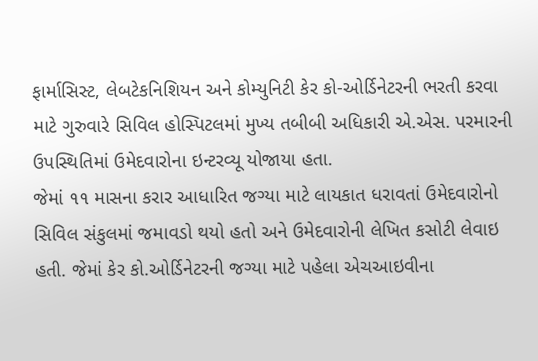ફાર્માસિસ્ટ, લેબટેકનિશિયન અને કોમ્યુનિટી કેર કો-ઓર્ડિનેટરની ભરતી કરવા માટે ગુરુવારે સિવિલ હોસ્પિટલમાં મુખ્ય તબીબી અધિકારી એ.એસ. પરમારની ઉપસ્થિતિમાં ઉમેદવારોના ઇન્ટરવ્યૂ યોજાયા હતા.
જેમાં ૧૧ માસના કરાર આધારિત જગ્યા માટે લાયકાત ધરાવતાં ઉમેદવારોનો સિવિલ સંકુલમાં જમાવડો થયો હતો અને ઉમેદવારોની લેખિત કસોટી લેવાઇ હતી. જેમાં કેર કો.ઓર્ડિનેટરની જગ્યા માટે પહેલા એચઆઇવીના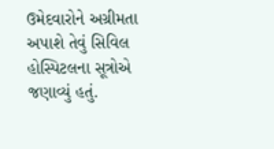ઉમેદવારોને અગ્રીમતા અપાશે તેવું સિવિલ હોસ્પિટલના સૂત્રોએ જણાવ્યું હતું.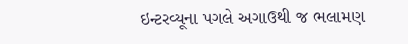ઇન્ટરવ્યૂના પગલે અગાઉથી જ ભલામણ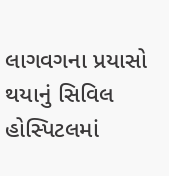લાગવગના પ્રયાસો થયાનું સિવિલ હોસ્પિટલમાં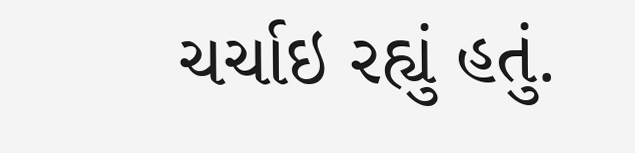ચર્ચાઇ રહ્યું હતું.